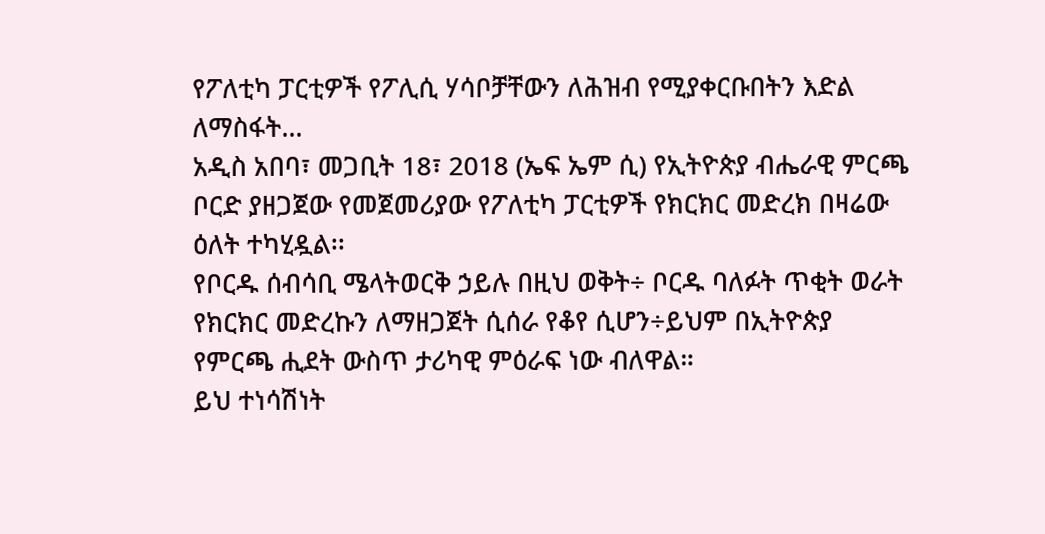የፖለቲካ ፓርቲዎች የፖሊሲ ሃሳቦቻቸውን ለሕዝብ የሚያቀርቡበትን እድል ለማስፋት…
አዲስ አበባ፣ መጋቢት 18፣ 2018 (ኤፍ ኤም ሲ) የኢትዮጵያ ብሔራዊ ምርጫ ቦርድ ያዘጋጀው የመጀመሪያው የፖለቲካ ፓርቲዎች የክርክር መድረክ በዛሬው ዕለት ተካሂዷል፡፡
የቦርዱ ሰብሳቢ ሜላትወርቅ ኃይሉ በዚህ ወቅት÷ ቦርዱ ባለፉት ጥቂት ወራት የክርክር መድረኩን ለማዘጋጀት ሲሰራ የቆየ ሲሆን÷ይህም በኢትዮጵያ የምርጫ ሒደት ውስጥ ታሪካዊ ምዕራፍ ነው ብለዋል።
ይህ ተነሳሽነት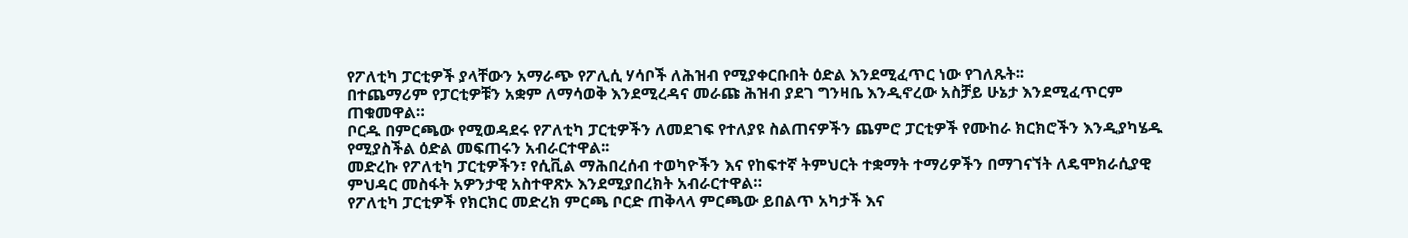የፖለቲካ ፓርቲዎች ያላቸውን አማራጭ የፖሊሲ ሃሳቦች ለሕዝብ የሚያቀርቡበት ዕድል እንደሚፈጥር ነው የገለጹት፡፡
በተጨማሪም የፓርቲዎቹን አቋም ለማሳወቅ እንደሚረዳና መራጩ ሕዝብ ያደገ ግንዛቤ እንዲኖረው አስቻይ ሁኔታ እንደሚፈጥርም ጠቁመዋል።
ቦርዱ በምርጫው የሚወዳደሩ የፖለቲካ ፓርቲዎችን ለመደገፍ የተለያዩ ስልጠናዎችን ጨምሮ ፓርቲዎች የሙከራ ክርክሮችን እንዲያካሄዱ የሚያስችል ዕድል መፍጠሩን አብራርተዋል፡፡
መድረኩ የፖለቲካ ፓርቲዎችን፣ የሲቪል ማሕበረሰብ ተወካዮችን እና የከፍተኛ ትምህርት ተቋማት ተማሪዎችን በማገናኘት ለዴሞክራሲያዊ ምህዳር መስፋት አዎንታዊ አስተዋጽኦ እንደሚያበረክት አብራርተዋል።
የፖለቲካ ፓርቲዎች የክርክር መድረክ ምርጫ ቦርድ ጠቅላላ ምርጫው ይበልጥ አካታች እና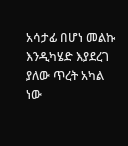አሳታፊ በሆነ መልኩ እንዲካሄድ እያደረገ ያለው ጥረት አካል ነው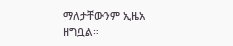ማለታቸውንም ኢዜአ ዘግቧል።